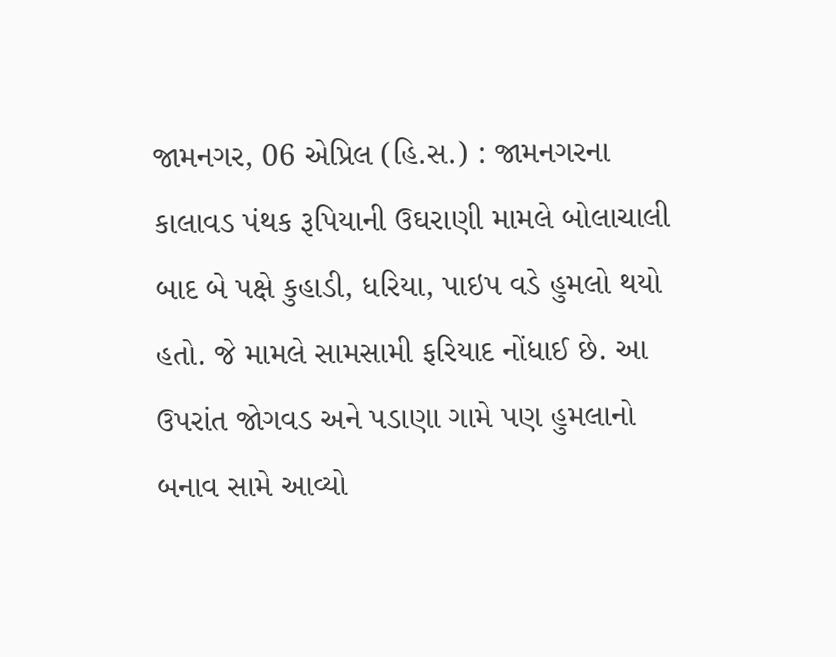જામનગર, 06 એપ્રિલ (હિ.સ.) : જામનગરના કાલાવડ પંથક રૂપિયાની ઉઘરાણી મામલે બોલાચાલી બાદ બે પક્ષે કુહાડી, ધરિયા, પાઇપ વડે હુમલો થયો હતો. જે મામલે સામસામી ફરિયાદ નોંધાઈ છે. આ ઉપરાંત જોગવડ અને પડાણા ગામે પણ હુમલાનો બનાવ સામે આવ્યો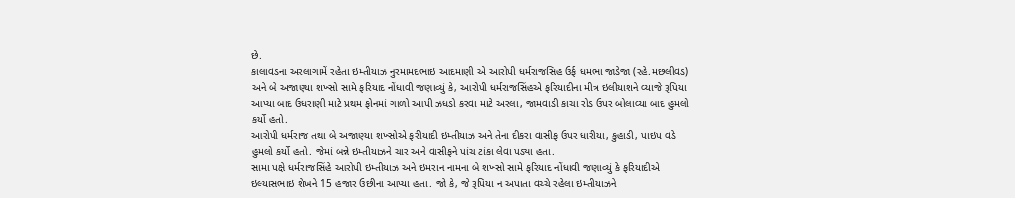છે.
કાલાવડના અરલાગામેં રહેતા ઇમ્તીયાઝ નુરમામદભાઇ આદમાણી એ આરોપી ધર્મરાજસિહ ઉર્ફ ધમભા જાડેજા (રહે.મછલીવડ) અને બે અજાણ્યા શખ્સો સામે ફરિયાદ નોંધાવી જણાવ્યું કે, આરોપી ધર્મરાજસિંહએ ફરિયાદીના મીત્ર ઇલીયાશને વ્યાજે રૂપિયા આપ્યા બાદ ઉધરાણી માટે પ્રથમ ફોનમાં ગાળો આપી ઝધડો કરવા માટે અરલા, જામવાડી કાચા રોડ ઉપર બોલાવ્યા બાદ હુમલો કર્યો હતો.
આરોપી ધર્મરાજ તથા બે અજાણ્યા શખ્સોએ ફરીયાદી ઇમ્તીયાઝ અને તેના દીકરા વાસીફ ઉપર ધારીયા, કુહાડી, પાઇપ વડે હુમલો કર્યો હતો. જેમાં બન્ને ઇમ્તીયાઝને ચાર અને વાસીફને પાંચ ટાંકા લેવા પડ્યા હતા.
સામા પક્ષે ધર્મરાજસિંહે આરોપી ઇમ્તીયાઝ અને ઇમરાન નામના બે શખ્સો સામે ફરિયાદ નોંધાવી જણાવ્યું કે ફરિયાદીએ ઇલ્યાસભાઇ શેખને 15 હજાર ઉછીના આપ્યા હતા. જો કે, જે રૂપિયા ન અપાતા વચ્ચે રહેલા ઇમ્તીયાઝને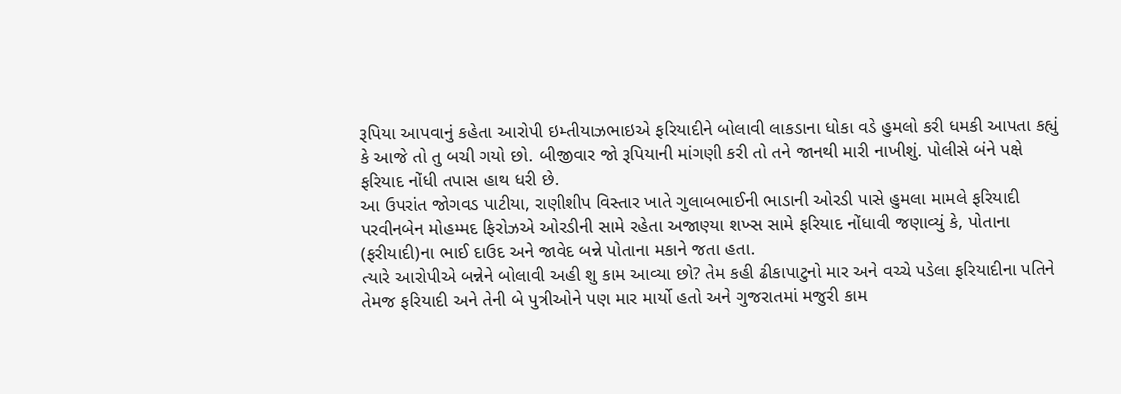રૂપિયા આપવાનું કહેતા આરોપી ઇમ્તીયાઝભાઇએ ફરિયાદીને બોલાવી લાકડાના ધોકા વડે હુમલો કરી ધમકી આપતા કહ્યું કે આજે તો તુ બચી ગયો છો. બીજીવાર જો રૂપિયાની માંગણી કરી તો તને જાનથી મારી નાખીશું. પોલીસે બંને પક્ષે ફરિયાદ નોંધી તપાસ હાથ ધરી છે.
આ ઉપરાંત જોગવડ પાટીયા, રાણીશીપ વિસ્તાર ખાતે ગુલાબભાઈની ભાડાની ઓરડી પાસે હુમલા મામલે ફરિયાદી પરવીનબેન મોહમ્મદ ફિરોઝએ ઓરડીની સામે રહેતા અજાણ્યા શખ્સ સામે ફરિયાદ નોંધાવી જણાવ્યું કે, પોતાના (ફરીયાદી)ના ભાઈ દાઉદ અને જાવેદ બન્ને પોતાના મકાને જતા હતા.
ત્યારે આરોપીએ બન્નેને બોલાવી અહી શુ કામ આવ્યા છો? તેમ કહી ઢીકાપાટુનો માર અને વચ્ચે પડેલા ફરિયાદીના પતિને તેમજ ફરિયાદી અને તેની બે પુત્રીઓને પણ માર માર્યો હતો અને ગુજરાતમાં મજુરી કામ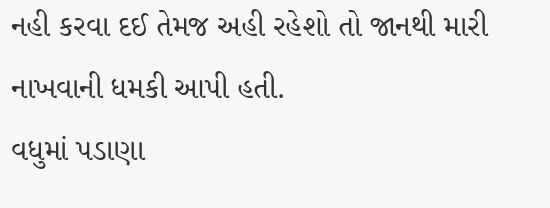નહી કરવા દઈ તેમજ અહી રહેશો તો જાનથી મારી નાખવાની ધમકી આપી હતી.
વધુમાં પડાણા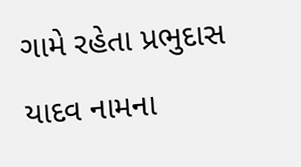ગામે રહેતા પ્રભુદાસ યાદવ નામના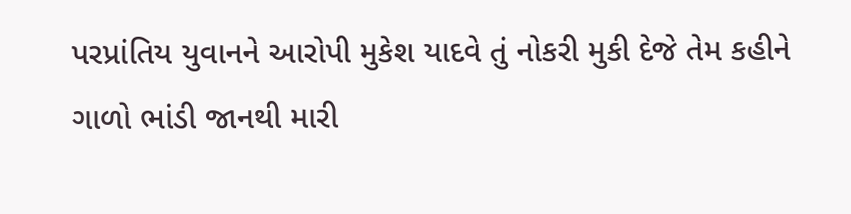પરપ્રાંતિય યુવાનને આરોપી મુકેશ યાદવે તું નોકરી મુકી દેજે તેમ કહીને ગાળો ભાંડી જાનથી મારી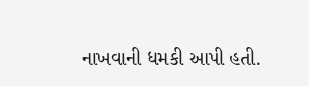નાખવાની ધમકી આપી હતી.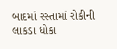બાદમાં રસ્તામાં રોકીની લાકડા ધોકા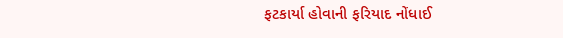ફટકાર્યા હોવાની ફરિયાદ નોંધાઈ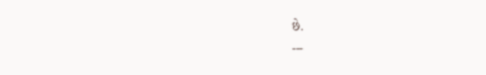છે.
---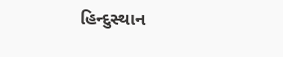હિન્દુસ્થાન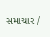સમાચાર /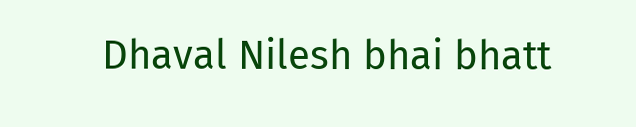Dhaval Nilesh bhai bhatt